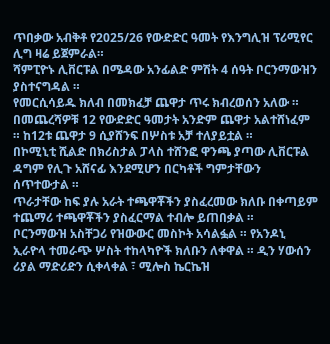ጥበቃው አብቅቶ የ2025/26 የውድድር ዓመት የእንግሊዝ ፕሪሚየር ሊግ ዛሬ ይጀምራል።
ሻምፒዮኑ ሊቨርፑል በሜዳው አንፊልድ ምሽት 4 ሰዓት ቦርንማውዝን ያስተናግዳል ።
የመርሲሳይዱ ክለብ በመክፈቻ ጨዋታ ጥሩ ክብረወሰን አለው ። በመጨረሻዎቹ 12 የውድድር ዓመታት አንድም ጨዋታ አልተሸነፈም ። ከ12ቱ ጨዋታ 9 ሲያሸንፍ በሦስቱ አቻ ተለያይቷል ።
በኮሚኒቲ ሺልድ በክሪስታል ፓላስ ተሸንፎ ዋንጫ ያጣው ሊቨርፑል ዳግም የሊጉ አሸናፊ እንደሚሆን በርካቶች ግምታቸውን ሰጥተውታል ።
ጥራታቸው ከፍ ያሉ አራት ተጫዋቾችን ያስፈረመው ክለቡ በቀጣይም ተጨማሪ ተጫዋቾችን ያስፈርማል ተብሎ ይጠበቃል ።
ቦርንማውዝ አስቸጋሪ የዝውውር መስኮት አሳልፏል ። የአንዶኒ ኢራዮላ ተመራጭ ሦስት ተከላካዮች ክለቡን ለቀዋል ። ዲን ሃውሰን ሪያል ማድሪድን ሲቀላቀል ፣ ሚሎስ ኬርኬዝ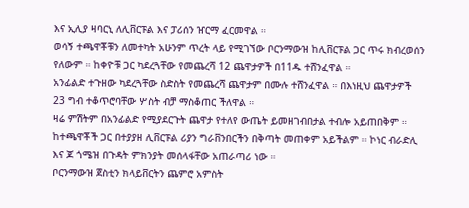እና ኢሊያ ዛባርኒ ለሊቨርፑል እና ፓሪሰን ዠርማ ፈርመዋል ።
ወሳኝ ተጫዋቾቹን ለመተካት አሁንም ጥረት ላይ የሚገኘው ቦርንማውዝ ከሊቨርፑል ጋር ጥሩ ክብረወሰን የለውም ። ከቀዮቹ ጋር ካደረጓቸው የመጨረሻ 12 ጨዋታዎች በ11ዱ ተሸንፈዋል ።
አንፊልድ ተጉዘው ካደረጓቸው ስድስት የመጨረሻ ጨዋታም በሙሉ ተሸንፈዋል ። በእነዚህ ጨዋታዎች 23 ግብ ተቆጥሮባቸው ሦስት ብቻ ማስቆጠር ችለዋል ።
ዛሬ ምሽትም በአንፊልድ የሚያደርጉት ጨዋታ የተለየ ውጤት ይመዘገብበታል ተብሎ አይጠበቅም ።
ከተጫዋቾች ጋር በተያያዘ ሊቨርፑል ሪያን ግራቨንበርችን በቅጣት መጠቀም አይችልም ። ኮነር ብራድሊ እና ጆ ጎሜዝ በጉዳት ምክንያት መሰላፋቸው አጠራጣሪ ነው ።
ቦርንማውዝ ጀስቲን ክላይቨርትን ጨምሮ አምስት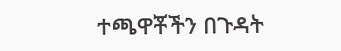ተጫዋቾችን በጉዳት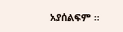አያሰልፍም ።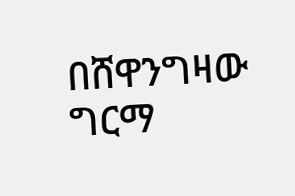በሸዋንግዛው ግርማ